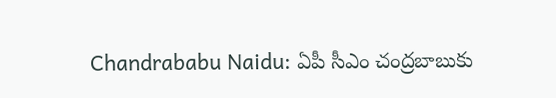Chandrababu Naidu: ఏపీ సీఎం చంద్రబాబుకు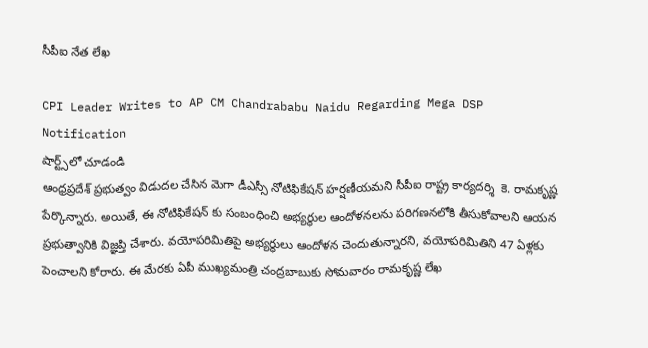సీపీఐ నేత లేఖ

CPI Leader Writes to AP CM Chandrababu Naidu Regarding Mega DSP Notification
షార్ట్స్‌లో చూడండి
ఆంధ్రప్రదేశ్ ప్రభుత్వం విడుదల చేసిన మెగా డీఎస్సీ నోటిఫికేషన్ హర్షణీయమని సీపీఐ రాష్ట్ర కార్యదర్శి  కె. రామకృష్ణ పేర్కొన్నారు. అయితే, ఈ నోటిఫికేషన్ కు సంబంధించి అభ్యర్థుల ఆందోళనలను పరిగణనలోకి తీసుకోవాలని ఆయన ప్రభుత్వానికి విజ్ఞప్తి చేశారు. వయోపరిమితిపై అభ్యర్థులు ఆందోళన చెందుతున్నారని, వయోపరిమితిని 47 ఏళ్లకు పెంచాలని కోరారు. ఈ మేరకు ఏపీ ముఖ్యమంత్రి చంద్రబాబుకు సోమవారం రామకృష్ణ లేఖ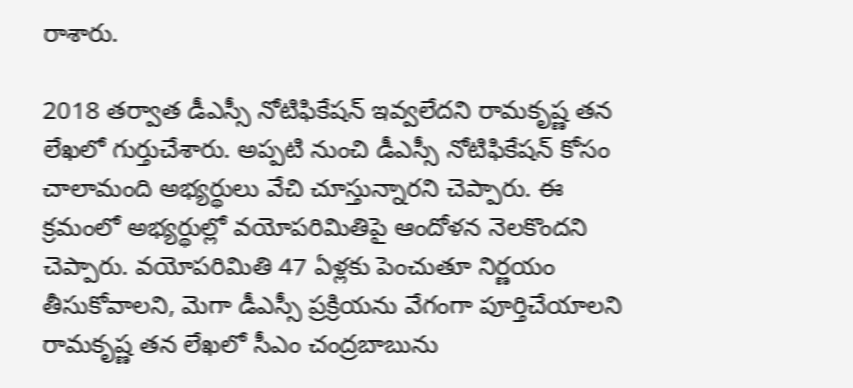రాశారు.

2018 తర్వాత డీఎస్సీ నోటిఫికేషన్ ఇవ్వలేదని రామకృష్ణ తన లేఖలో గుర్తుచేశారు. అప్పటి నుంచి డీఎస్సీ నోటిఫికేషన్ కోసం చాలామంది అభ్యర్థులు వేచి చూస్తున్నారని చెప్పారు. ఈ క్రమంలో అభ్యర్థుల్లో వయోపరిమితిపై ఆందోళన నెలకొందని చెప్పారు. వయోపరిమితి 47 ఏళ్లకు పెంచుతూ నిర్ణయం తీసుకోవాలని, మెగా డీఎస్సీ ప్రక్రియను వేగంగా పూర్తిచేయాలని రామకృష్ణ తన లేఖలో సీఎం చంద్రబాబును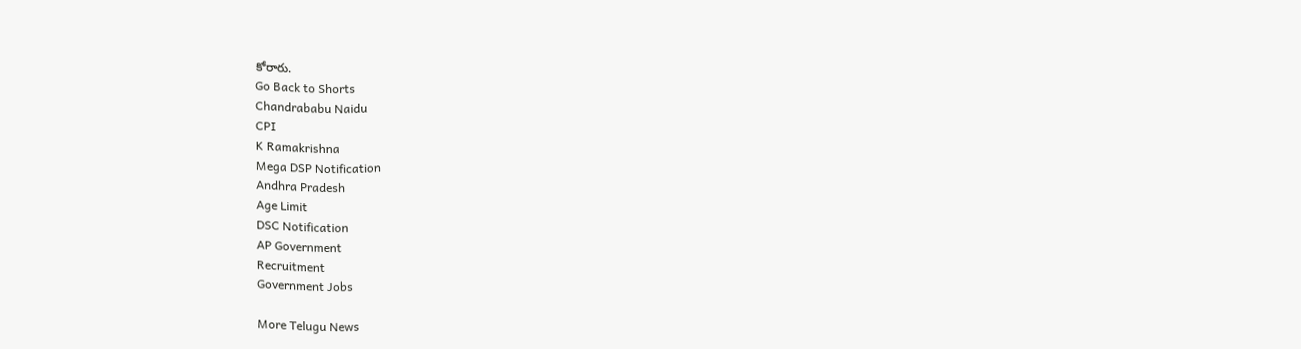కోరారు.
Go Back to Shorts
Chandrababu Naidu
CPI
K Ramakrishna
Mega DSP Notification
Andhra Pradesh
Age Limit
DSC Notification
AP Government
Recruitment
Government Jobs

More Telugu News